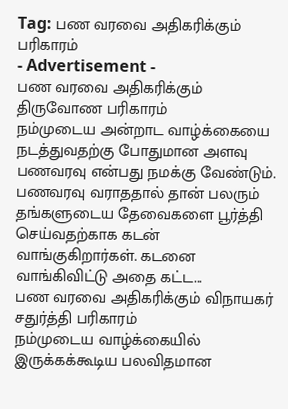Tag: பண வரவை அதிகரிக்கும் பரிகாரம்
- Advertisement -
பண வரவை அதிகரிக்கும் திருவோண பரிகாரம்
நம்முடைய அன்றாட வாழ்க்கையை நடத்துவதற்கு போதுமான அளவு பணவரவு என்பது நமக்கு வேண்டும். பணவரவு வராததால் தான் பலரும் தங்களுடைய தேவைகளை பூர்த்தி செய்வதற்காக கடன் வாங்குகிறார்கள். கடனை வாங்கிவிட்டு அதை கட்ட...
பண வரவை அதிகரிக்கும் விநாயகர் சதுர்த்தி பரிகாரம்
நம்முடைய வாழ்க்கையில் இருக்கக்கூடிய பலவிதமான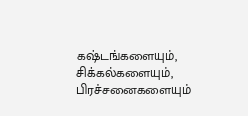கஷ்டங்களையும், சிக்கல்களையும், பிரச்சனைகளையும்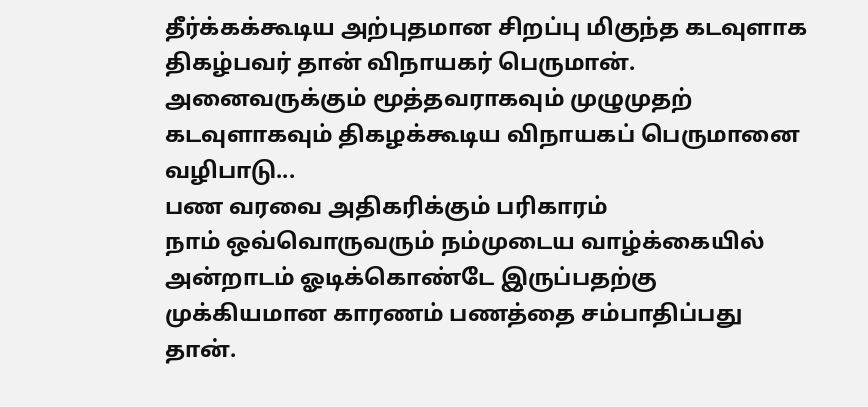தீர்க்கக்கூடிய அற்புதமான சிறப்பு மிகுந்த கடவுளாக திகழ்பவர் தான் விநாயகர் பெருமான். அனைவருக்கும் மூத்தவராகவும் முழுமுதற் கடவுளாகவும் திகழக்கூடிய விநாயகப் பெருமானை வழிபாடு...
பண வரவை அதிகரிக்கும் பரிகாரம்
நாம் ஒவ்வொருவரும் நம்முடைய வாழ்க்கையில் அன்றாடம் ஓடிக்கொண்டே இருப்பதற்கு முக்கியமான காரணம் பணத்தை சம்பாதிப்பது தான்.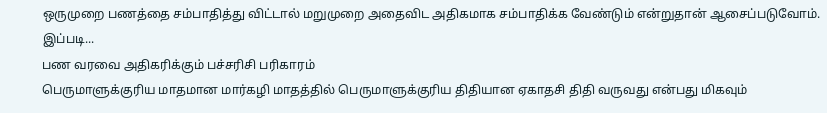ஒருமுறை பணத்தை சம்பாதித்து விட்டால் மறுமுறை அதைவிட அதிகமாக சம்பாதிக்க வேண்டும் என்றுதான் ஆசைப்படுவோம். இப்படி...
பண வரவை அதிகரிக்கும் பச்சரிசி பரிகாரம்
பெருமாளுக்குரிய மாதமான மார்கழி மாதத்தில் பெருமாளுக்குரிய திதியான ஏகாதசி திதி வருவது என்பது மிகவும்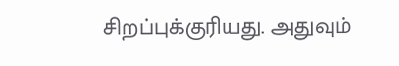சிறப்புக்குரியது. அதுவும்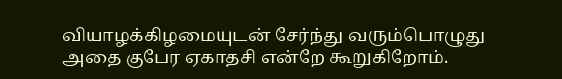வியாழக்கிழமையுடன் சேர்ந்து வரும்பொழுது அதை குபேர ஏகாதசி என்றே கூறுகிறோம்.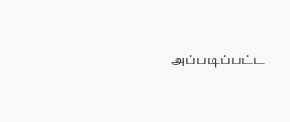அப்படிப்பட்ட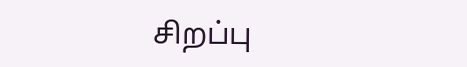சிறப்பு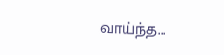வாய்ந்த...